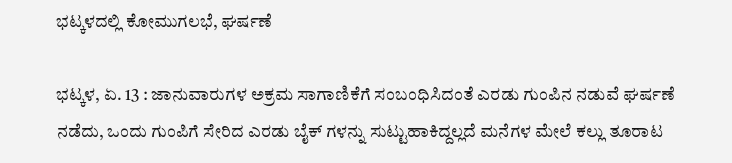ಭಟ್ಕಳದಲ್ಲಿ ಕೋಮುಗಲಭೆ, ಘರ್ಷಣೆ

ಭಟ್ಕಳ, ಏ. 13 : ಜಾನುವಾರುಗಳ ಅಕ್ರಮ ಸಾಗಾಣಿಕೆಗೆ ಸಂಬಂಧಿಸಿದಂತೆ ಎರಡು ಗುಂಪಿನ ನಡುವೆ ಘರ್ಷಣೆ ನಡೆದು, ಒಂದು ಗುಂಪಿಗೆ ಸೇರಿದ ಎರಡು ಬೈಕ್ ಗಳನ್ನು ಸುಟ್ಟುಹಾಕಿದ್ದಲ್ಲದೆ ಮನೆಗಳ ಮೇಲೆ ಕಲ್ಲು ತೂರಾಟ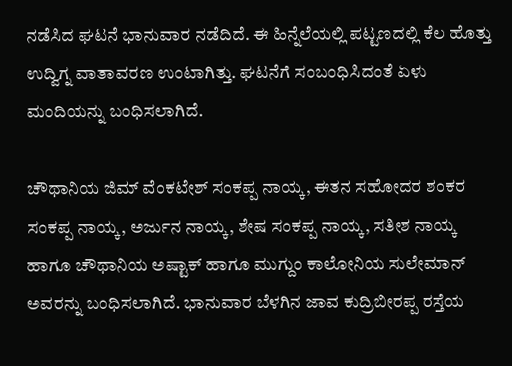ನಡೆಸಿದ ಘಟನೆ ಭಾನುವಾರ ನಡೆದಿದೆ. ಈ ಹಿನ್ನೆಲೆಯಲ್ಲಿ ಪಟ್ಟಣದಲ್ಲಿ ಕೆಲ ಹೊತ್ತು ಉದ್ವಿಗ್ನ ವಾತಾವರಣ ಉಂಟಾಗಿತ್ತು. ಘಟನೆಗೆ ಸಂಬಂಧಿಸಿದಂತೆ ಏಳು ಮಂದಿಯನ್ನು ಬಂಧಿಸಲಾಗಿದೆ.

ಚೌಥಾನಿಯ ಜಿಮ್ ವೆಂಕಟೇಶ್ ಸಂಕಪ್ಪ ನಾಯ್ಕ, ಈತನ ಸಹೋದರ ಶಂಕರ ಸಂಕಪ್ಪ ನಾಯ್ಕ, ಅರ್ಜುನ ನಾಯ್ಕ, ಶೇಷ ಸಂಕಪ್ಪ ನಾಯ್ಕ, ಸತೀಶ ನಾಯ್ಕ ಹಾಗೂ ಚೌಥಾನಿಯ ಅಷ್ಟಾಕ್ ಹಾಗೂ ಮುಗ್ದುಂ ಕಾಲೋನಿಯ ಸುಲೇಮಾನ್ ಅವರನ್ನು ಬಂಧಿಸಲಾಗಿದೆ. ಭಾನುವಾರ ಬೆಳಗಿನ ಜಾವ ಕುದ್ರಿಬೀರಪ್ಪ ರಸ್ತೆಯ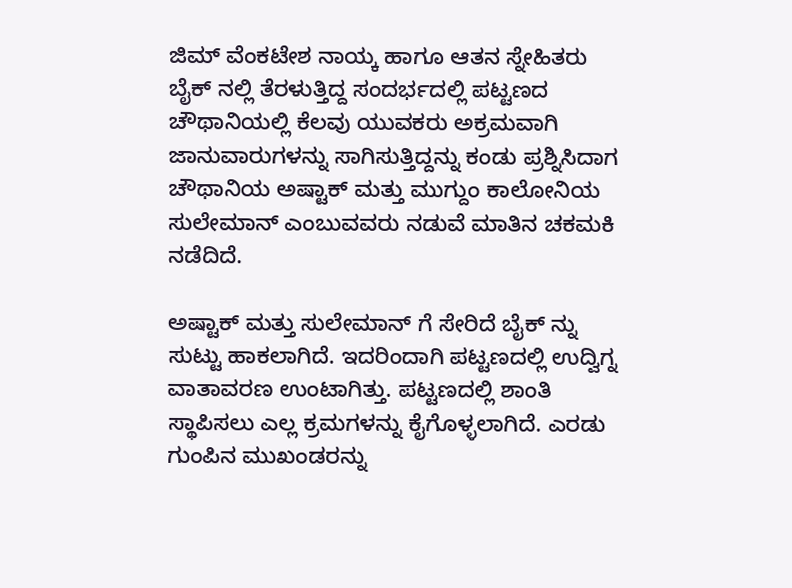ಜಿಮ್ ವೆಂಕಟೇಶ ನಾಯ್ಕ ಹಾಗೂ ಆತನ ಸ್ನೇಹಿತರು ಬೈಕ್ ನಲ್ಲಿ ತೆರಳುತ್ತಿದ್ದ ಸಂದರ್ಭದಲ್ಲಿ ಪಟ್ಟಣದ ಚೌಥಾನಿಯಲ್ಲಿ ಕೆಲವು ಯುವಕರು ಅಕ್ರಮವಾಗಿ ಜಾನುವಾರುಗಳನ್ನು ಸಾಗಿಸುತ್ತಿದ್ದನ್ನು ಕಂಡು ಪ್ರಶ್ನಿಸಿದಾಗ ಚೌಥಾನಿಯ ಅಷ್ಟಾಕ್ ಮತ್ತು ಮುಗ್ದುಂ ಕಾಲೋನಿಯ ಸುಲೇಮಾನ್ ಎಂಬುವವರು ನಡುವೆ ಮಾತಿನ ಚಕಮಕಿ ನಡೆದಿದೆ.

ಅಷ್ಟಾಕ್ ಮತ್ತು ಸುಲೇಮಾನ್ ಗೆ ಸೇರಿದೆ ಬೈಕ್ ನ್ನು ಸುಟ್ಟು ಹಾಕಲಾಗಿದೆ. ಇದರಿಂದಾಗಿ ಪಟ್ಟಣದಲ್ಲಿ ಉದ್ವಿಗ್ನ ವಾತಾವರಣ ಉಂಟಾಗಿತ್ತು. ಪಟ್ಟಣದಲ್ಲಿ ಶಾಂತಿ ಸ್ಥಾಪಿಸಲು ಎಲ್ಲ ಕ್ರಮಗಳನ್ನು ಕೈಗೊಳ್ಳಲಾಗಿದೆ. ಎರಡು ಗುಂಪಿನ ಮುಖಂಡರನ್ನು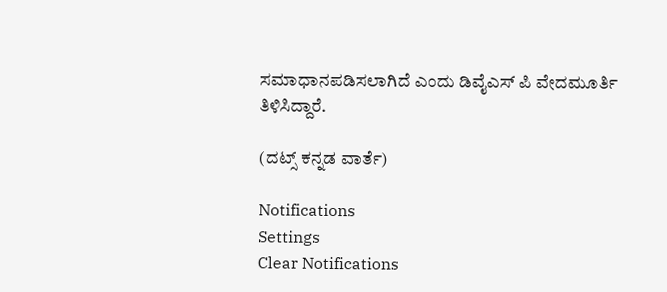ಸಮಾಧಾನಪಡಿಸಲಾಗಿದೆ ಎಂದು ಡಿವೈಎಸ್ ಪಿ ವೇದಮೂರ್ತಿ ತಿಳಿಸಿದ್ದಾರೆ.

(ದಟ್ಸ್ ಕನ್ನಡ ವಾರ್ತೆ)

Notifications
Settings
Clear Notifications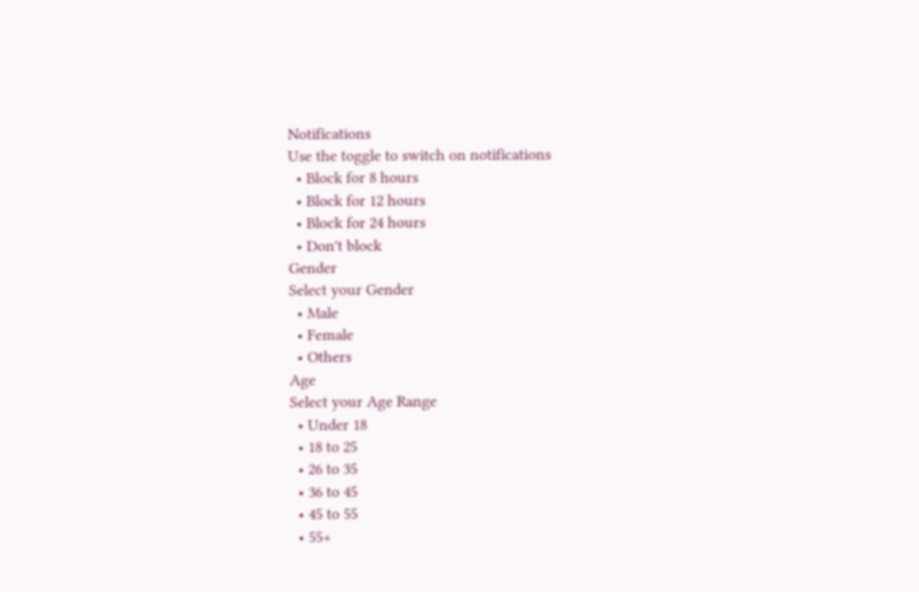Notifications
Use the toggle to switch on notifications
  • Block for 8 hours
  • Block for 12 hours
  • Block for 24 hours
  • Don't block
Gender
Select your Gender
  • Male
  • Female
  • Others
Age
Select your Age Range
  • Under 18
  • 18 to 25
  • 26 to 35
  • 36 to 45
  • 45 to 55
  • 55+